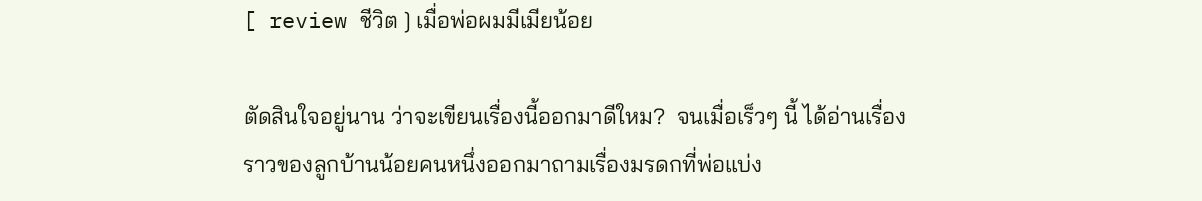[ review ชีวิต ] เมื่อพ่อผมมีเมียน้อย

ตัดสินใจอยู่นาน ว่าจะเขียนเรื่องนี้ออกมาดีใหม?  จนเมื่อเร็วๆ นี้ ได้อ่านเรื่องราวของลูกบ้านน้อยคนหนึ่งออกมาถามเรื่องมรดกที่พ่อแบ่ง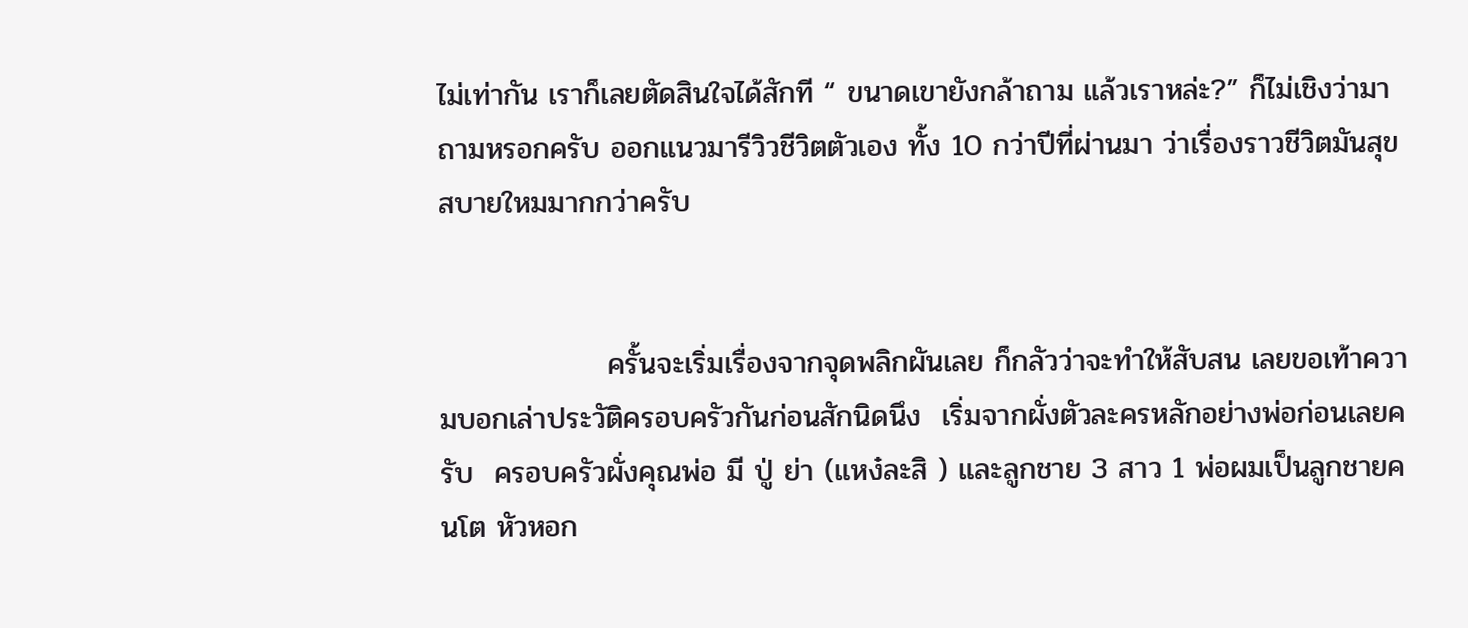ไม่เท่ากัน เราก็เลยตัดสินใจได้สักที “ ขนาดเขายังกล้าถาม แล้วเราหล่ะ?” ก็ไม่เชิงว่ามาถามหรอกครับ ออกแนวมารีวิวชีวิตตัวเอง ทั้ง 10 กว่าปีที่ผ่านมา ว่าเรื่องราวชีวิตมันสุขสบายใหมมากกว่าครับ


                ครั้นจะเริ่มเรื่องจากจุดพลิกผันเลย ก็กลัวว่าจะทำให้สับสน เลยขอเท้าความบอกเล่าประวัติครอบครัวกันก่อนสักนิดนึง  เริ่มจากผั่งตัวละครหลักอย่างพ่อก่อนเลยครับ  ครอบครัวผั่งคุณพ่อ มี ปู่ ย่า (แหง๋ละสิ ) และลูกชาย 3 สาว 1 พ่อผมเป็นลูกชายคนโต หัวหอก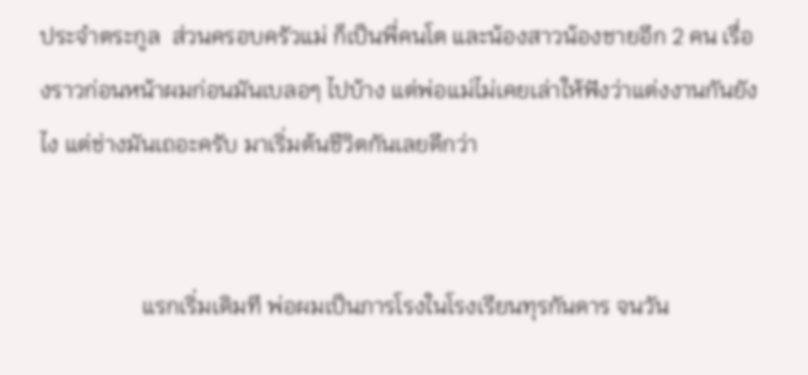ประจำตระกูล  ส่วนครอบครัวแม่ ก็เป็นพี่คนโต และน้องสาวน้องชายอีก 2 คน เรื่องราวก่อนหน้าผมก่อนมันเบลอๆ ไปบ้าง แต่พ่อแม่ไม่เคยเล่าให้ฟังว่าแต่งงานกันยังไง แต่ช่างมันเถอะครับ มาเริ่มต้นชีวิตกันเลยดีกว่า


                  แรกเริ่มเดิมที พ่อผมเป็นภารโรงในโรงเรียนทุรกันดาร จนวัน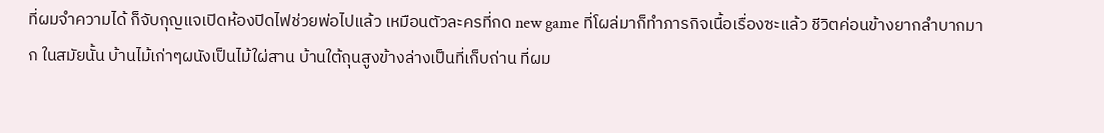ที่ผมจำความได้ ก็จับกุญแจเปิดห้องปิดไฟช่วยพ่อไปแล้ว เหมือนตัวละครที่กด new game ที่โผล่มาก็ทำภารกิจเนื้อเรื่องซะแล้ว ชีวิตค่อนข้างยากลำบากมาก ในสมัยนั้น บ้านไม้เก่าๆผนังเป็นไม้ใผ่สาน บ้านใต้ถุนสูงข้างล่างเป็นที่เก็บถ่าน ที่ผม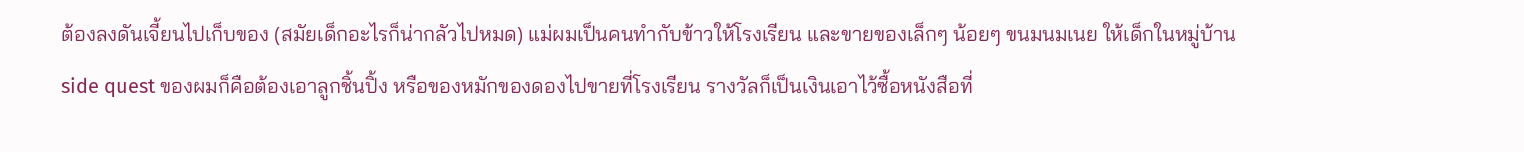ต้องลงดันเจี้ยนไปเก็บของ (สมัยเด็กอะไรก็น่ากลัวไปหมด) แม่ผมเป็นคนทำกับข้าวให้โรงเรียน และขายของเล็กๆ น้อยๆ ขนมนมเนย ให้เด็กในหมู่บ้าน side quest ของผมก็คือต้องเอาลูกชิ้นปิ้ง หรือของหมักของดองไปขายที่โรงเรียน รางวัลก็เป็นเงินเอาไว้ซื้อหนังสือที่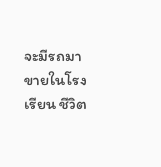จะมีรถมาขายในโรงเรียน ชีวิต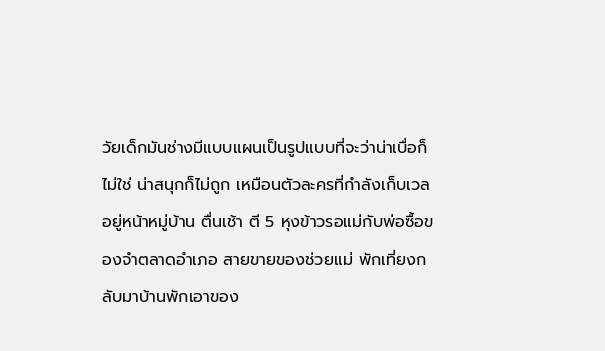วัยเด็กมันช่างมีแบบแผนเป็นรูปแบบที่จะว่าน่าเบื่อก็ไม่ใช่ น่าสนุกก็ไม่ถูก เหมือนตัวละครที่กำลังเก็บเวลอยู่หน้าหมู่บ้าน ตื่นเช้า ตี 5 หุงข้าวรอแม่กับพ่อซื้อของจำตลาดอำเภอ สายขายของช่วยแม่ พักเที่ยงกลับมาบ้านพักเอาของ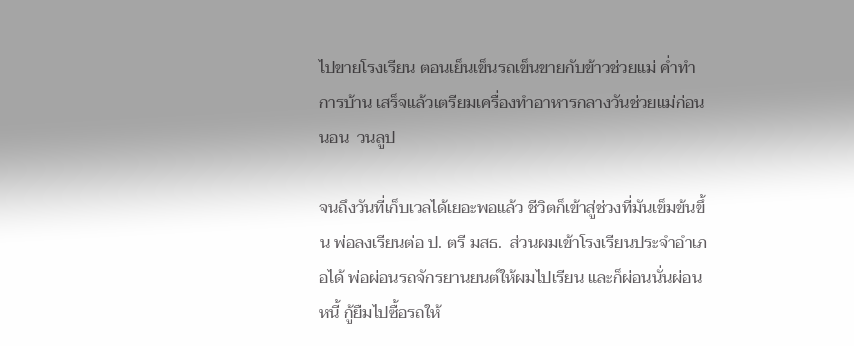ไปขายโรงเรียน ตอนเย็นเข็นรถเข็นขายกับข้าวช่วยแม่ ค่ำทำการบ้าน เสร็จแล้วเตรียมเครื่องทำอาหารกลางวันช่วยแม่ก่อนนอน  วนลูป

จนถึงวันที่เก็บเวลได้เยอะพอแล้ว ชีวิตก็เข้าสู่ช่วงที่มันเข็มข้นขึ้น พ่อลงเรียนต่อ ป. ตรี มสธ.  ส่วนผมเข้าโรงเรียนประจำอำเภอได้ พ่อผ่อนรถจักรยานยนต์ให้ผมไปเรียน และก็ผ่อนนั่นผ่อนหนี้ กู้ยืมไปซื้อรถให้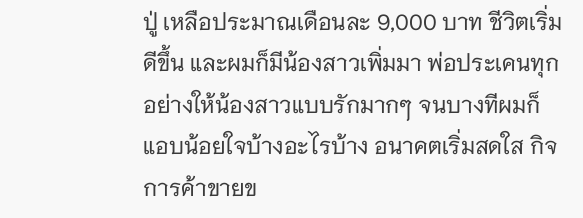ปู่ เหลือประมาณเดือนละ 9,000 บาท ชีวิตเริ่มดีขึ้น และผมก็มีน้องสาวเพิ่มมา พ่อประเคนทุกอย่างให้น้องสาวแบบรักมากๆ จนบางทีผมก็แอบน้อยใจบ้างอะไรบ้าง อนาคตเริ่มสดใส กิจการค้าขายข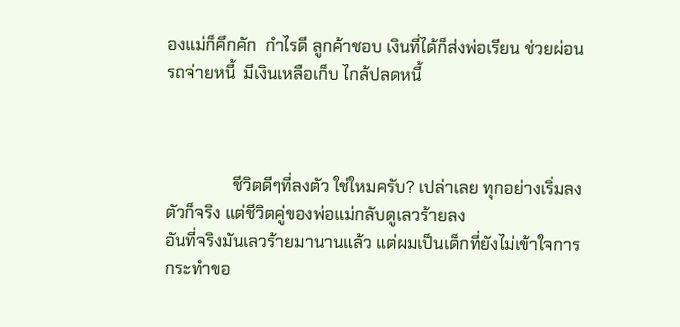องแม่ก็คึกคัก  กำไรดี ลูกค้าชอบ เงินที่ได้ก็ส่งพ่อเรียน ช่วยผ่อนรถจ่ายหนี้  มีเงินเหลือเก็บ ไกล้ปลดหนี้



                ชีวิตดีๆที่ลงตัว ใช่ใหมครับ? เปล่าเลย ทุกอย่างเริ่มลงตัวก็จริง แต่ชีวิตคู่ของพ่อแม่กลับดูเลวร้ายลง
อันที่จริงมันเลวร้ายมานานแล้ว แต่ผมเป็นเด็กที่ยังไม่เข้าใจการกระทำขอ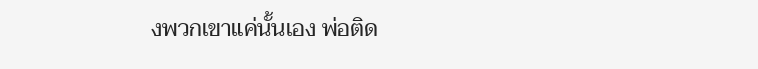งพวกเขาแค่นั้นเอง พ่อติด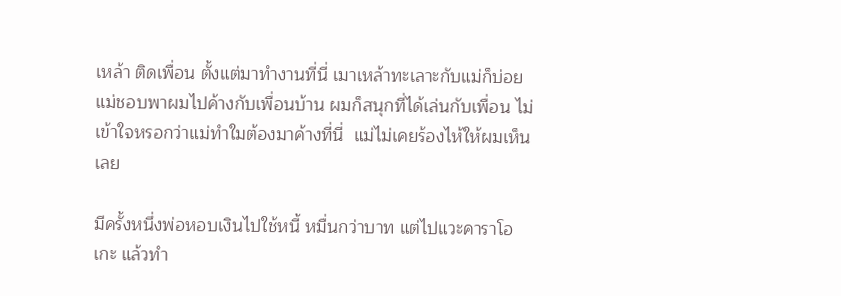เหล้า ติดเพื่อน ตั้งแต่มาทำงานที่นี่ เมาเหล้าทะเลาะกับแม่ก็บ่อย แม่ชอบพาผมไปค้างกับเพื่อนบ้าน ผมก็สนุกที่ได้เล่นกับเพื่อน ไม่เข้าใจหรอกว่าแม่ทำใมต้องมาค้างที่นี่  แม่ไม่เคยร้องไห้ให้ผมเห็นเลย

มีครั้งหนึ่งพ่อหอบเงินไปใช้หนี้ หมื่นกว่าบาท แต่ไปแวะคาราโอเกะ แล้วทำ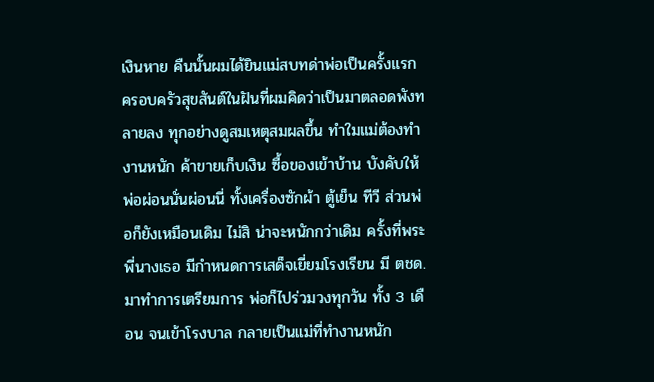เงินหาย คืนนั้นผมได้ยินแม่สบทด่าพ่อเป็นครั้งแรก ครอบครัวสุขสันต์ในฝันที่ผมคิดว่าเป็นมาตลอดพังทลายลง ทุกอย่างดูสมเหตุสมผลขึ้น ทำใมแม่ต้องทำงานหนัก ค้าขายเก็บเงิน ซื้อของเข้าบ้าน บังคับให้พ่อผ่อนนั่นผ่อนนี่ ทั้งเครื่องซักผ้า ตู้เย็น ทีวี ส่วนพ่อก็ยังเหมือนเดิม ไม่สิ น่าจะหนักกว่าเดิม ครั้งที่พระพี่นางเธอ มีกำหนดการเสด็จเยี่ยมโรงเรียน มี ตชด. มาทำการเตรียมการ พ่อก็ไปร่วมวงทุกวัน ทั้ง 3 เดือน จนเข้าโรงบาล กลายเป็นแม่ที่ทำงานหนัก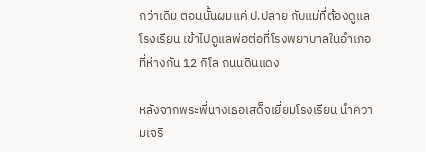กว่าเดิม ตอนนั้นผมแค่ ป.ปลาย กับแม่ที่ต้องดูแลโรงเรียน เข้าไปดูแลพ่อต่อที่โรงพยาบาลในอำเภอที่ห่างกัน 12 กิโล ถนนดินแดง

หลังจากพระพี่นางเธอเสด็จเยี่ยมโรงเรียน นำความเจริ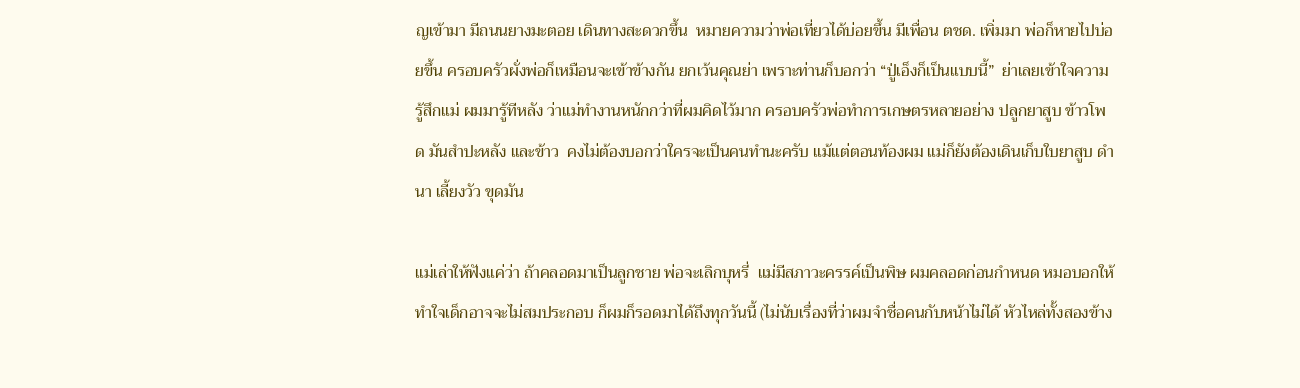ญเข้ามา มีถนนยางมะตอย เดินทางสะดวกขึ้น  หมายความว่าพ่อเที่ยวได้บ่อยขึ้น มีเพื่อน ตชด. เพิ่มมา พ่อก็หายไปบ่อยขึ้น ครอบครัวผั่งพ่อก็เหมือนจะเข้าข้างกัน ยกเว้นคุณย่า เพราะท่านก็บอกว่า “ปู่เอ็งก็เป็นแบบนี้”  ย่าเลยเข้าใจความรู้สึกแม่ ผมมารู้ทีหลัง ว่าแม่ทำงานหนักกว่าที่ผมคิดไว้มาก ครอบครัวพ่อทำการเกษตรหลายอย่าง ปลูกยาสูบ ข้าวโพด มันสำปะหลัง และข้าว  คงไม่ต้องบอกว่าใครจะเป็นคนทำนะครับ แม้แต่ตอนท้องผม แม่ก็ยังต้องเดินเก็บใบยาสูบ ดำนา เลี้ยงวัว ขุดมัน

แม่เล่าให้ฟังแค่ว่า ถ้าคลอดมาเป็นลูกชาย พ่อจะเลิกบุหรี่  แม่มีสภาวะครรค์เป็นพิษ ผมคลอดก่อนกำหนด หมอบอกให้ทำใจเด็กอาจจะไม่สมประกอบ ก็ผมก็รอดมาได้ถึงทุกวันนี้ (ไม่นับเรื่องที่ว่าผมจำชื่อคนกับหน้าไม่ได้ หัวไหล่ทั้งสองข้าง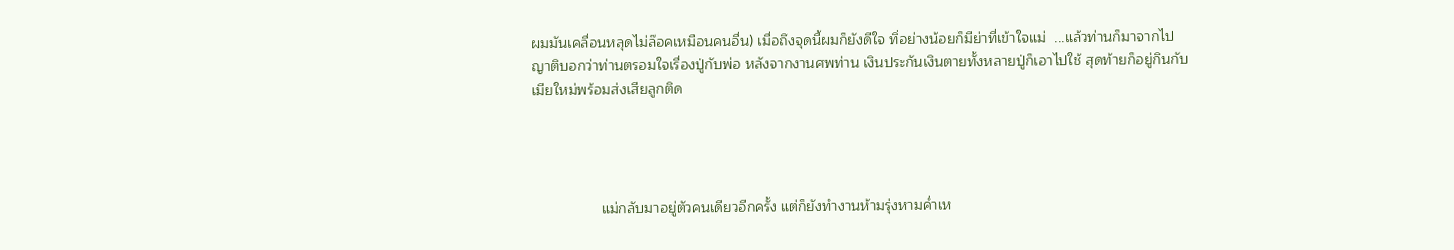ผมมันเคลื่อนหลุดไม่ล๊อคเหมือนคนอื่น) เมื่อถึงจุดนี้ผมก็ยังดีใจ ทิ่อย่างน้อยก็มีย่าที่เข้าใจแม่  ...แล้วท่านก็มาจากไป ญาติบอกว่าท่านตรอมใจเรื่องปู่กับพ่อ หลังจากงานศพท่าน เงินประกันเงินตายทั้งหลายปู่ก็เอาไปใช้ สุดท้ายก็อยู่กินกับเมียใหม่พร้อมส่งเสียลูกติด




                 แม่กลับมาอยู่ตัวคนเดียวอีกครั้ง แต่ก็ยังทำงานห้ามรุ่งหามค่ำเห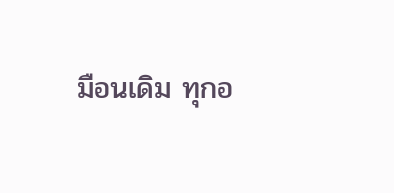มือนเดิม ทุกอ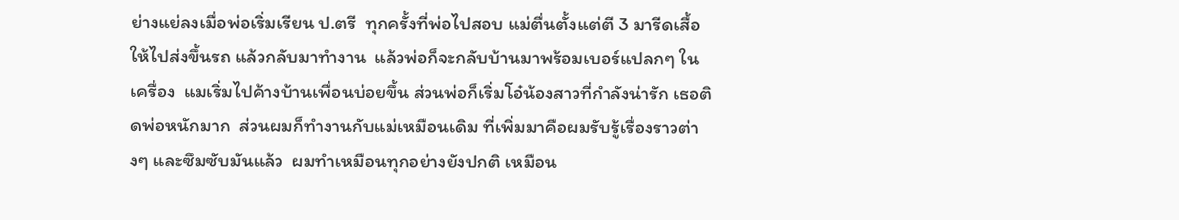ย่างแย่ลงเมื่อพ่อเริ่มเรียน ป.ตรี  ทุกครั้งที่พ่อไปสอบ แม่ตื่นตั้งแต่ตี 3 มารีดเสื้อให้ไปส่งขึ้นรถ แล้วกลับมาทำงาน  แล้วพ่อก็จะกลับบ้านมาพร้อมเบอร์แปลกๆ ในเครื่อง  แมเริ่มไปค้างบ้านเพื่อนบ่อยขึ้น ส่วนพ่อก็เริ่มโอ๋น้องสาวที่กำลังน่ารัก เธอติดพ่อหนักมาก  ส่วนผมก็ทำงานกับแม่เหมือนเดิม ที่เพิ่มมาคือผมรับรู้เรื่องราวต่างๆ และซึมซับมันแล้ว  ผมทำเหมือนทุกอย่างยังปกติ เหมือน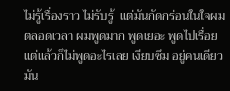ไม่รู้เรื่องราว ไม่รับรู้  แต่มันกัดกร่อนในใจผมตลอดเวลา ผมพูดมาก พูดเยอะ พูดไปเรื่อย  แต่แล้วก็ไม่พูดอะไรเลย เงียบซึม อยู่คนเดียว มัน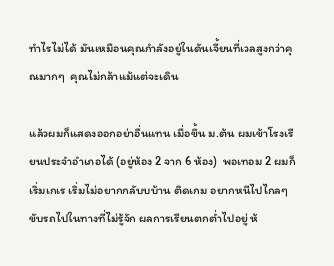ทำไรไม่ได้ มันเหมือนคุณกำลังอยู่ในดันเจี้ยนที่เวลสูงกว่าคุณมากๆ  คุณไม่กล้าแม้แต่จะเดิน

แล้วผมก็แสดงออกอย่าอื่นแทน เมื่อขึ้น ม.ต้น ผมเข้าโรงเรียนประจำอำเภอได้ (อยู่ห้อง 2 จาก 6 ห้อง)  พอเทอม 2 ผมก็เริ่มเกเร เริ่มไม่อยากกลับบบ้าน ติดเกม อยากหนีไปไกลๆ ขับรถไปในทางที่ไม่รู้จัก ผลการเรียนตกต่ำไปอยู่ ห้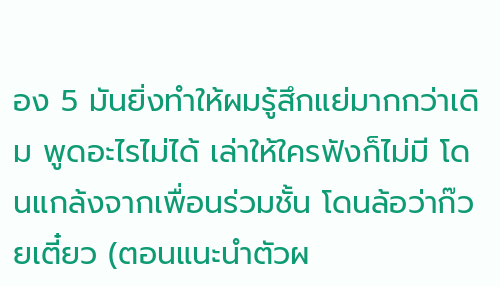อง 5 มันยิ่งทำให้ผมรู้สึกแย่มากกว่าเดิม พูดอะไรไม่ได้ เล่าให้ใครฟังก็ไม่มี โดนแกล้งจากเพื่อนร่วมชั้น โดนล้อว่าก๊วยเตี๋ยว (ตอนแนะนำตัวผ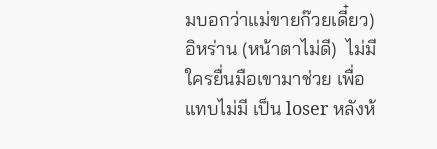มบอกว่าแม่ขายก๊วยเดี๋ยว) อิหร่าน (หน้าตาไม่ดี)  ไม่มีใครยื่นมือเขามาช่วย เพื่อแทบไม่มี เป็น loser หลังห้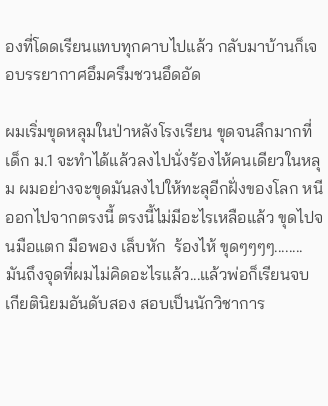องที่โดดเรียนแทบทุกคาบไปแล้ว กลับมาบ้านก็เจอบรรยากาศอึมครึมชวนอึดอัด

ผมเริ่มขุดหลุมในป่าหลังโรงเรียน ขุดจนลึกมากที่เด็ก ม.1 จะทำได้แล้วลงไปนั่งร้องไห้คนเดียวในหลุม ผมอย่างจะขุดมันลงไปให้ทะลุอีกฝั่งของโลก หนีออกไปจากตรงนี้ ตรงนี้ไม่มีอะไรเหลือแล้ว ขุดไปจนมือแตก มือพอง เล็บหัก  ร้องไห้ ขุดๆๆๆๆ........ มันถึงจุดที่ผมไม่คิดอะไรแล้ว...แล้วพ่อก็เรียนจบ  เกียตินิยมอันดับสอง สอบเป็นนักวิชาการ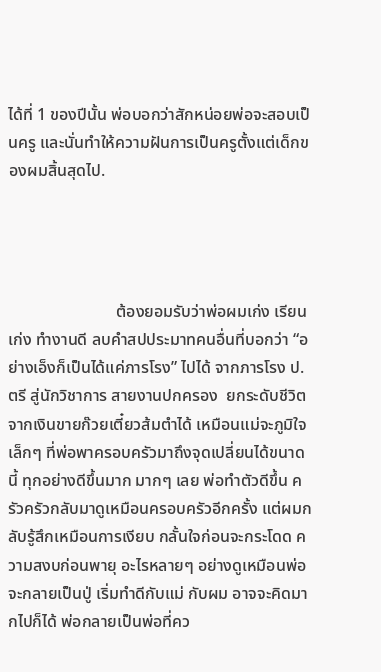ได้ที่ 1 ของปีนั้น พ่อบอกว่าสักหน่อยพ่อจะสอบเป็นครู และนั่นทำให้ความฝันการเป็นครูตั้งแต่เด็กของผมสิ้นสุดไป.




                          ต้องยอมรับว่าพ่อผมเก่ง เรียนเก่ง ทำงานดี ลบคำสปประมาทคนอื่นที่บอกว่า “อย่างเอ็งก็เป็นได้แค่ภารโรง” ไปได้ จากภารโรง ป.ตรี สู่นักวิชาการ สายงานปกครอง  ยกระดับชีวิตจากเงินขายก๊วยเตี๋ยวส้มตำได้ เหมือนแม่จะภูมิใจเล็กๆ ที่พ่อพาครอบครัวมาถึงจุดเปลี่ยนได้ขนาดนี้ ทุกอย่างดีขึ้นมาก มากๆ เลย พ่อทำตัวดีขึ้น ครัวครัวกลับมาดูเหมือนครอบครัวอีกครั้ง แต่ผมกลับรู้สึกเหมือนการเงียบ กลั้นใจก่อนจะกระโดด ความสงบก่อนพายุ อะไรหลายๆ อย่างดูเหมือนพ่อจะกลายเป็นปู่ เริ่มทำดีกับแม่ กับผม อาจจะคิดมากไปก็ได้ พ่อกลายเป็นพ่อที่คว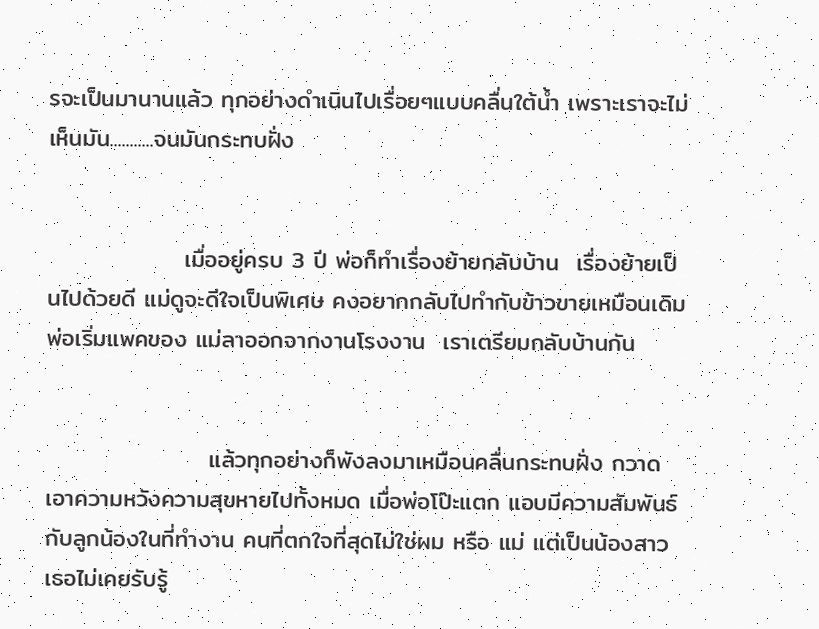รจะเป็นมานานแล้ว ทุกอย่างดำเนินไปเรื่อยๆแบบคลื่นใต้น้ำ เพราะเราจะไม่เห็นมัน...........จนมันกระทบฝั่ง


                เมื่ออยู่ครบ 3 ปี พ่อก็ทำเรื่องย้ายกลับบ้าน  เรื่องย้ายเป็นไปด้วยดี แม่ดูจะดีใจเป็นพิเศษ คงอยากกลับไปทำกับข้าวขายเหมือนเดิม พ่อเริ่มแพคของ แม่ลาออกจากงานโรงงาน  เราเตรียมกลับบ้านกัน


                   แล้วทุกอย่างก็พังลงมาเหมือนคลื่นกระทบฝั่ง กวาดเอาความหวังความสุขหายไปทั้งหมด เมื่อพ่อโป๊ะแตก แอบมีความสัมพันธ์ กับลูกน้องในที่ทำงาน คนที่ตกใจที่สุดไม่ใช่ผม หรือ แม่ แต่เป็นน้องสาว เธอไม่เคยรับรู้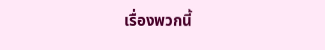เรื่องพวกนี้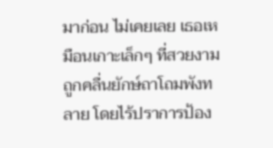มาก่อน ไม่เคยเลย เธอเหมือนเกาะเล็กๆ ที่สวยงาม ถูกคลื่นยักษ์ถาโถมพังทลาย โดยไร้ปราการป้อง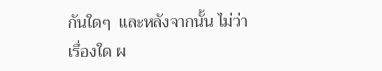กันใดๆ  และหลังจากนั้น ไม่ว่าเรื่องใด ผ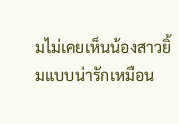มไม่เคยเห็นน้องสาวยิ้มแบบน่ารักเหมือน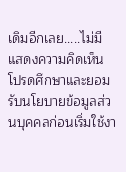เดิมอีกเลย.....ไม่มี
แสดงความคิดเห็น
โปรดศึกษาและยอมรับนโยบายข้อมูลส่วนบุคคลก่อนเริ่มใช้งา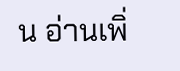น อ่านเพิ่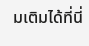มเติมได้ที่นี่